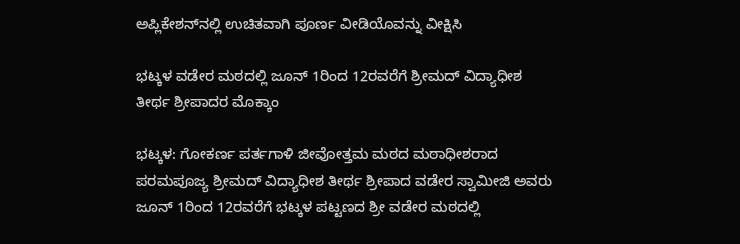ಅಪ್ಲಿಕೇಶನ್‌ನಲ್ಲಿ ಉಚಿತವಾಗಿ ಪೂರ್ಣ ವೀಡಿಯೊವನ್ನು ವೀಕ್ಷಿಸಿ

ಭಟ್ಕಳ ವಡೇರ ಮಠದಲ್ಲಿ ಜೂನ್ 1ರಿಂದ 12ರವರೆಗೆ ಶ್ರೀಮದ್ ವಿದ್ಯಾಧೀಶ ತೀರ್ಥ ಶ್ರೀಪಾದರ ಮೊಕ್ಕಾಂ

ಭಟ್ಕಳ: ಗೋಕರ್ಣ ಪರ್ತಗಾಳಿ ಜೀವೋತ್ತಮ ಮಠದ ಮಠಾಧೀಶರಾದ ಪರಮಪೂಜ್ಯ ಶ್ರೀಮದ್ ವಿದ್ಯಾಧೀಶ ತೀರ್ಥ ಶ್ರೀಪಾದ ವಡೇರ ಸ್ವಾಮೀಜಿ ಅವರು ಜೂನ್ 1ರಿಂದ 12ರವರೆಗೆ ಭಟ್ಕಳ ಪಟ್ಟಣದ ಶ್ರೀ ವಡೇರ ಮಠದಲ್ಲಿ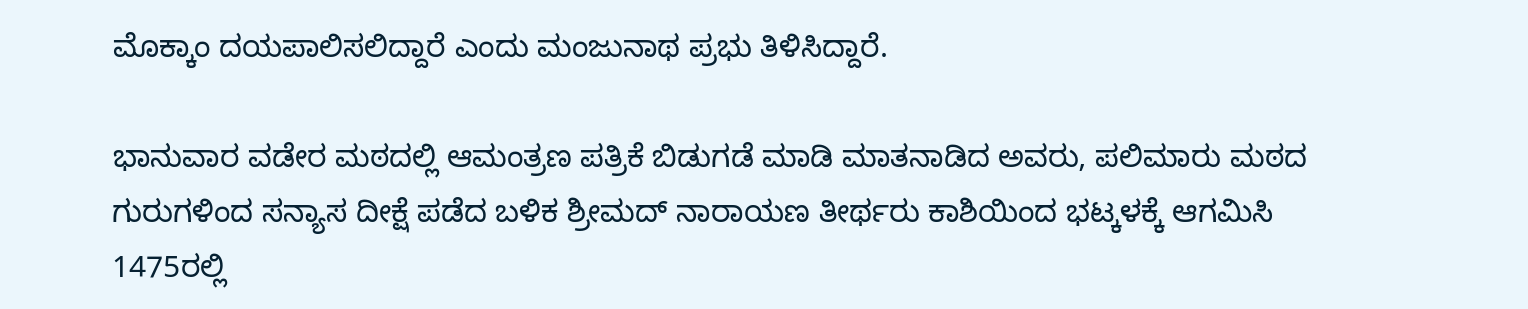ಮೊಕ್ಕಾಂ ದಯಪಾಲಿಸಲಿದ್ದಾರೆ ಎಂದು ಮಂಜುನಾಥ ಪ್ರಭು ತಿಳಿಸಿದ್ದಾರೆ.

ಭಾನುವಾರ ವಡೇರ ಮಠದಲ್ಲಿ ಆಮಂತ್ರಣ ಪತ್ರಿಕೆ ಬಿಡುಗಡೆ ಮಾಡಿ ಮಾತನಾಡಿದ ಅವರು, ಪಲಿಮಾರು ಮಠದ ಗುರುಗಳಿಂದ ಸನ್ಯಾಸ ದೀಕ್ಷೆ ಪಡೆದ ಬಳಿಕ ಶ್ರೀಮದ್ ನಾರಾಯಣ ತೀರ್ಥರು ಕಾಶಿಯಿಂದ ಭಟ್ಕಳಕ್ಕೆ ಆಗಮಿಸಿ 1475ರಲ್ಲಿ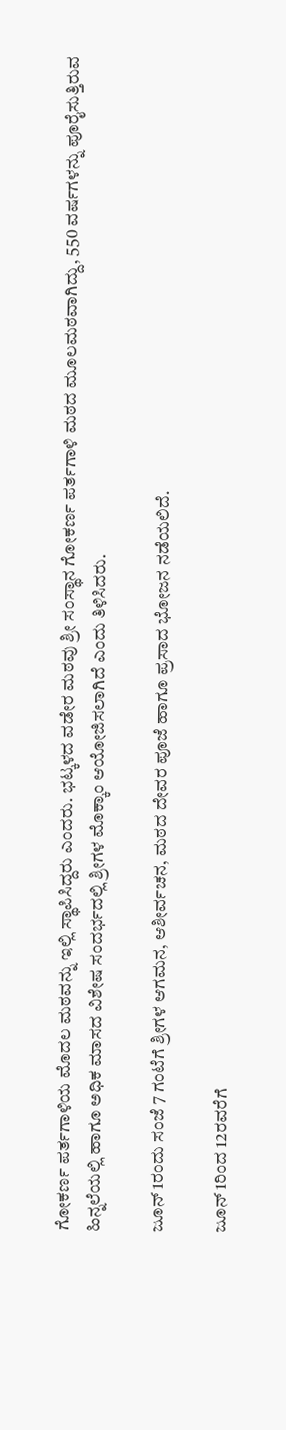ಗೋಕರ್ಣ ಪರ್ತಗಾಳಿಯ ಮೊದಲ ಮಠವನ್ನು ಇಲ್ಲಿ ಸ್ಥಾಪಿಸಿದ್ದರು ಎಂದರು. ಭಟ್ಕಳದ ವಡೇರ ಮಠವು ಶ್ರೀ ಸಂಸ್ಥಾನ ಗೋಕರ್ಣ ಪರ್ತಗಾಳಿ ಮಠದ ಮೂಲಮಠವಾಗಿದ್ದು, 550 ವರ್ಷಗಳನ್ನು ಪೂರೈಸುತ್ತಿರುವ ಹಿನ್ನಲೆಯಲ್ಲಿ ಹಾಗೂ ಅಧಿಕ ಮಾಸದ ವಿಶೇಷ ಸಂದರ್ಭದಲ್ಲಿ ಶ್ರೀಗಳ ಮೊಕ್ಕಾಂ ಆಯೋಜಿಸಲಾಗಿದೆ ಎಂದು ತಿಳಿಸಿದರು.

ಜೂನ್ 1ರಂದು ಸಂಜೆ 7 ಗಂಟೆಗೆ ಶ್ರೀಗಳ ಆಗಮನ, ಆಶೀರ್ವಚನ, ಮಠದ ದೇವರ ಪೂಜೆ ಹಾಗೂ ಪ್ರಸಾದ ಭೋಜನ ನಡೆಯಲಿದೆ.

ಜೂನ್ 1ರಿಂದ 12ರವರೆಗೆ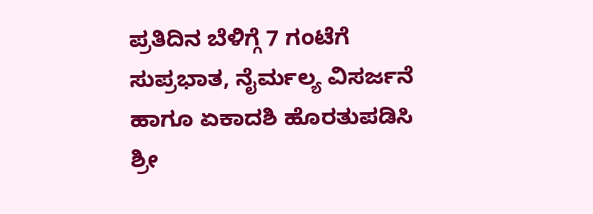ಪ್ರತಿದಿನ ಬೆಳಿಗ್ಗೆ 7 ಗಂಟೆಗೆ ಸುಪ್ರಭಾತ, ನೈರ್ಮಲ್ಯ ವಿಸರ್ಜನೆ ಹಾಗೂ ಏಕಾದಶಿ ಹೊರತುಪಡಿಸಿ ಶ್ರೀ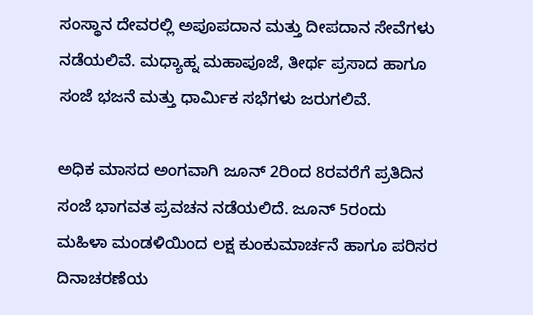ಸಂಸ್ಥಾನ ದೇವರಲ್ಲಿ ಅಪೂಪದಾನ ಮತ್ತು ದೀಪದಾನ ಸೇವೆಗಳು ನಡೆಯಲಿವೆ. ಮಧ್ಯಾಹ್ನ ಮಹಾಪೂಜೆ, ತೀರ್ಥ ಪ್ರಸಾದ ಹಾಗೂ ಸಂಜೆ ಭಜನೆ ಮತ್ತು ಧಾರ್ಮಿಕ ಸಭೆಗಳು ಜರುಗಲಿವೆ.

ಅಧಿಕ ಮಾಸದ ಅಂಗವಾಗಿ ಜೂನ್ 2ರಿಂದ 8ರವರೆಗೆ ಪ್ರತಿದಿನ ಸಂಜೆ ಭಾಗವತ ಪ್ರವಚನ ನಡೆಯಲಿದೆ. ಜೂನ್ 5ರಂದು ಮಹಿಳಾ ಮಂಡಳಿಯಿಂದ ಲಕ್ಷ ಕುಂಕುಮಾರ್ಚನೆ ಹಾಗೂ ಪರಿಸರ ದಿನಾಚರಣೆಯ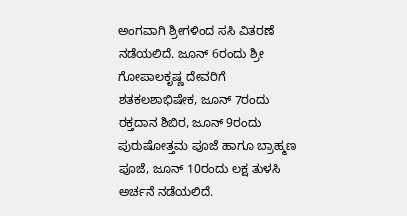ಅಂಗವಾಗಿ ಶ್ರೀಗಳಿಂದ ಸಸಿ ವಿತರಣೆ ನಡೆಯಲಿದೆ. ಜೂನ್ 6ರಂದು ಶ್ರೀ ಗೋಪಾಲಕೃಷ್ಣ ದೇವರಿಗೆ ಶತಕಲಶಾಭಿಷೇಕ, ಜೂನ್ 7ರಂದು ರಕ್ತದಾನ ಶಿಬಿರ, ಜೂನ್ 9ರಂದು ಪುರುಷೋತ್ತಮ ಪೂಜೆ ಹಾಗೂ ಬ್ರಾಹ್ಮಣ ಪೂಜೆ, ಜೂನ್ 10ರಂದು ಲಕ್ಷ ತುಳಸಿ ಅರ್ಚನೆ ನಡೆಯಲಿದೆ.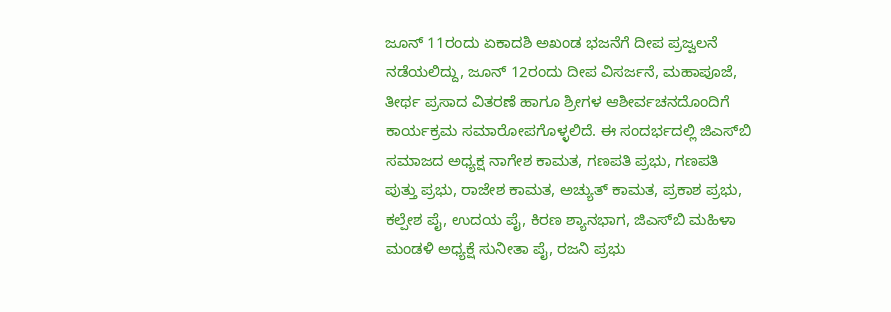ಜೂನ್ 11ರಂದು ಏಕಾದಶಿ ಅಖಂಡ ಭಜನೆಗೆ ದೀಪ ಪ್ರಜ್ವಲನೆ ನಡೆಯಲಿದ್ದು, ಜೂನ್ 12ರಂದು ದೀಪ ವಿಸರ್ಜನೆ, ಮಹಾಪೂಜೆ, ತೀರ್ಥ ಪ್ರಸಾದ ವಿತರಣೆ ಹಾಗೂ ಶ್ರೀಗಳ ಆಶೀರ್ವಚನದೊಂದಿಗೆ ಕಾರ್ಯಕ್ರಮ ಸಮಾರೋಪಗೊಳ್ಳಲಿದೆ. ಈ ಸಂದರ್ಭದಲ್ಲಿ ಜಿಎಸ್‌ಬಿ ಸಮಾಜದ ಅಧ್ಯಕ್ಷ ನಾಗೇಶ ಕಾಮತ, ಗಣಪತಿ ಪ್ರಭು, ಗಣಪತಿ ಪುತ್ತು ಪ್ರಭು, ರಾಜೇಶ ಕಾಮತ, ಅಚ್ಯುತ್ ಕಾಮತ, ಪ್ರಕಾಶ ಪ್ರಭು, ಕಲ್ಪೇಶ ಪೈ, ಉದಯ ಪೈ, ಕಿರಣ ಶ್ಯಾನಭಾಗ, ಜಿಎಸ್‌ಬಿ ಮಹಿಳಾ ಮಂಡಳಿ ಅಧ್ಯಕ್ಷೆ ಸುನೀತಾ ಪೈ, ರಜನಿ ಪ್ರಭು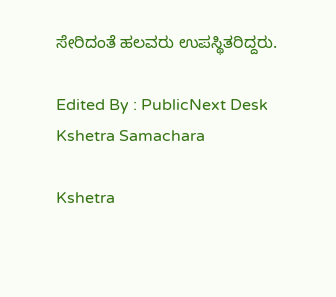ಸೇರಿದಂತೆ ಹಲವರು ಉಪಸ್ಥಿತರಿದ್ದರು.

Edited By : PublicNext Desk
Kshetra Samachara

Kshetra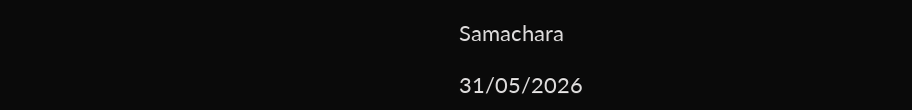Samachara

31/05/2026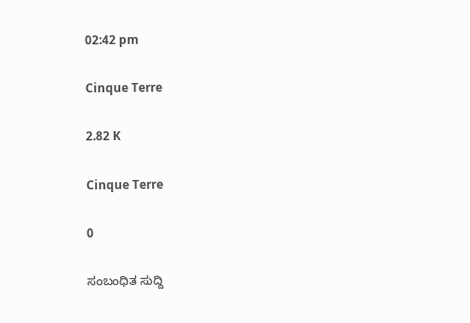02:42 pm

Cinque Terre

2.82 K

Cinque Terre

0

ಸಂಬಂಧಿತ ಸುದ್ದಿ